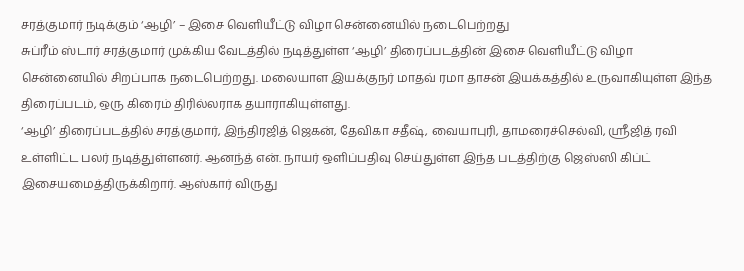சரத்குமார் நடிக்கும் ‘ஆழி’ – இசை வெளியீட்டு விழா சென்னையில் நடைபெற்றது
சுப்ரீம் ஸ்டார் சரத்குமார் முக்கிய வேடத்தில் நடித்துள்ள ‘ஆழி’ திரைப்படத்தின் இசை வெளியீட்டு விழா சென்னையில் சிறப்பாக நடைபெற்றது. மலையாள இயக்குநர் மாதவ் ரமா தாசன் இயக்கத்தில் உருவாகியுள்ள இந்த திரைப்படம், ஒரு கிரைம் திரில்லராக தயாராகியுள்ளது.
‘ஆழி’ திரைப்படத்தில் சரத்குமார், இந்திரஜித் ஜெகன், தேவிகா சதீஷ், வையாபுரி, தாமரைச்செல்வி, ஸ்ரீஜித் ரவி உள்ளிட்ட பலர் நடித்துள்ளனர். ஆனந்த் என். நாயர் ஒளிப்பதிவு செய்துள்ள இந்த படத்திற்கு ஜெஸ்ஸி கிப்ட் இசையமைத்திருக்கிறார். ஆஸ்கார் விருது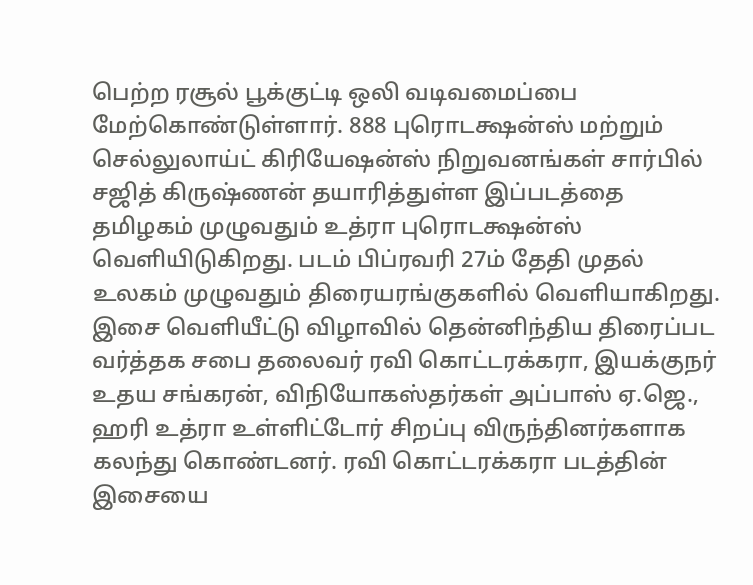பெற்ற ரசூல் பூக்குட்டி ஒலி வடிவமைப்பை மேற்கொண்டுள்ளார். 888 புரொடக்ஷன்ஸ் மற்றும் செல்லுலாய்ட் கிரியேஷன்ஸ் நிறுவனங்கள் சார்பில் சஜித் கிருஷ்ணன் தயாரித்துள்ள இப்படத்தை தமிழகம் முழுவதும் உத்ரா புரொடக்ஷன்ஸ் வெளியிடுகிறது. படம் பிப்ரவரி 27ம் தேதி முதல் உலகம் முழுவதும் திரையரங்குகளில் வெளியாகிறது.
இசை வெளியீட்டு விழாவில் தென்னிந்திய திரைப்பட வர்த்தக சபை தலைவர் ரவி கொட்டரக்கரா, இயக்குநர் உதய சங்கரன், விநியோகஸ்தர்கள் அப்பாஸ் ஏ.ஜெ., ஹரி உத்ரா உள்ளிட்டோர் சிறப்பு விருந்தினர்களாக கலந்து கொண்டனர். ரவி கொட்டரக்கரா படத்தின் இசையை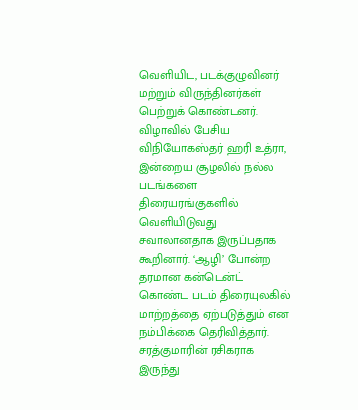வெளியிட, படக்குழுவினர் மற்றும் விருந்தினர்கள் பெற்றுக் கொண்டனர்.
விழாவில் பேசிய விநியோகஸ்தர் ஹரி உத்ரா, இன்றைய சூழலில் நல்ல படங்களை திரையரங்குகளில் வெளியிடுவது சவாலானதாக இருப்பதாக கூறினார். ‘ஆழி’ போன்ற தரமான கன்டென்ட் கொண்ட படம் திரையுலகில் மாற்றத்தை ஏற்படுத்தும் என நம்பிக்கை தெரிவித்தார். சரத்குமாரின் ரசிகராக இருந்து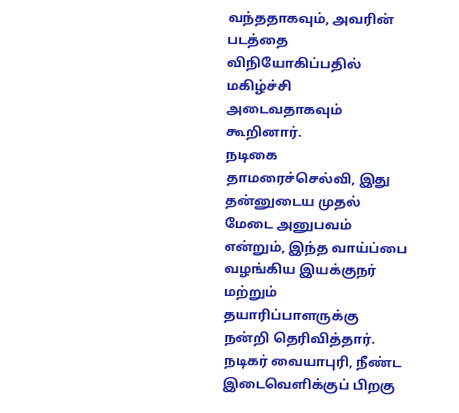வந்ததாகவும், அவரின் படத்தை விநியோகிப்பதில் மகிழ்ச்சி அடைவதாகவும் கூறினார்.
நடிகை தாமரைச்செல்வி, இது தன்னுடைய முதல் மேடை அனுபவம் என்றும், இந்த வாய்ப்பை வழங்கிய இயக்குநர் மற்றும் தயாரிப்பாளருக்கு நன்றி தெரிவித்தார். நடிகர் வையாபுரி, நீண்ட இடைவெளிக்குப் பிறகு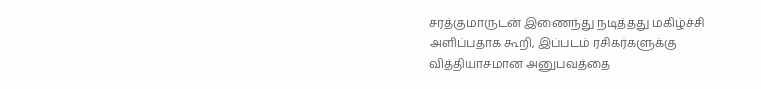சரத்குமாருடன் இணைந்து நடித்தது மகிழ்ச்சி அளிப்பதாக கூறி, இப்படம் ரசிகர்களுக்கு வித்தியாசமான அனுபவத்தை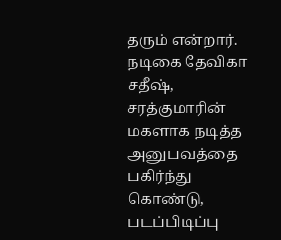தரும் என்றார்.
நடிகை தேவிகா சதீஷ், சரத்குமாரின் மகளாக நடித்த அனுபவத்தை பகிர்ந்து கொண்டு, படப்பிடிப்பு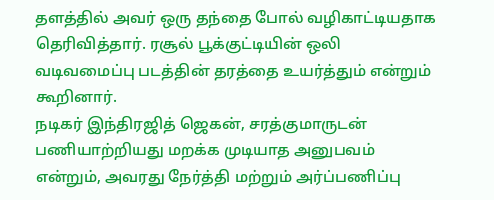தளத்தில் அவர் ஒரு தந்தை போல் வழிகாட்டியதாக தெரிவித்தார். ரசூல் பூக்குட்டியின் ஒலி வடிவமைப்பு படத்தின் தரத்தை உயர்த்தும் என்றும் கூறினார்.
நடிகர் இந்திரஜித் ஜெகன், சரத்குமாருடன் பணியாற்றியது மறக்க முடியாத அனுபவம் என்றும், அவரது நேர்த்தி மற்றும் அர்ப்பணிப்பு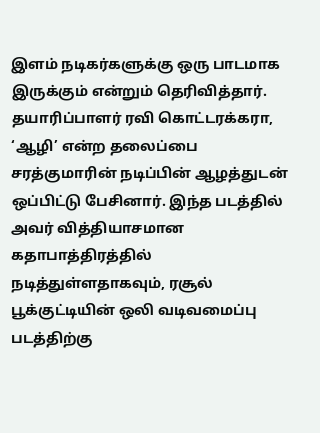இளம் நடிகர்களுக்கு ஒரு பாடமாக இருக்கும் என்றும் தெரிவித்தார்.
தயாரிப்பாளர் ரவி கொட்டரக்கரா, ‘ஆழி’ என்ற தலைப்பை சரத்குமாரின் நடிப்பின் ஆழத்துடன் ஒப்பிட்டு பேசினார். இந்த படத்தில் அவர் வித்தியாசமான கதாபாத்திரத்தில் நடித்துள்ளதாகவும், ரசூல் பூக்குட்டியின் ஒலி வடிவமைப்பு படத்திற்கு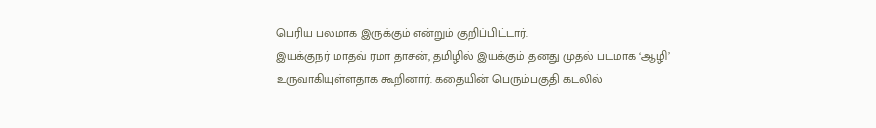பெரிய பலமாக இருக்கும் என்றும் குறிப்பிட்டார்.
இயக்குநர் மாதவ் ரமா தாசன், தமிழில் இயக்கும் தனது முதல் படமாக ‘ஆழி’ உருவாகியுள்ளதாக கூறினார். கதையின் பெரும்பகுதி கடலில்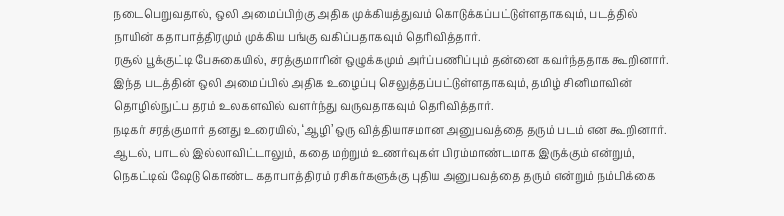நடைபெறுவதால், ஒலி அமைப்பிற்கு அதிக முக்கியத்துவம் கொடுக்கப்பட்டுள்ளதாகவும், படத்தில் நாயின் கதாபாத்திரமும் முக்கிய பங்கு வகிப்பதாகவும் தெரிவித்தார்.
ரசூல் பூக்குட்டி பேசுகையில், சரத்குமாரின் ஒழுக்கமும் அர்ப்பணிப்பும் தன்னை கவர்ந்ததாக கூறினார். இந்த படத்தின் ஒலி அமைப்பில் அதிக உழைப்பு செலுத்தப்பட்டுள்ளதாகவும், தமிழ் சினிமாவின் தொழில்நுட்ப தரம் உலகளவில் வளர்ந்து வருவதாகவும் தெரிவித்தார்.
நடிகர் சரத்குமார் தனது உரையில், ‘ஆழி’ ஒரு வித்தியாசமான அனுபவத்தை தரும் படம் என கூறினார். ஆடல், பாடல் இல்லாவிட்டாலும், கதை மற்றும் உணர்வுகள் பிரம்மாண்டமாக இருக்கும் என்றும், நெகட்டிவ் ஷேடு கொண்ட கதாபாத்திரம் ரசிகர்களுக்கு புதிய அனுபவத்தை தரும் என்றும் நம்பிக்கை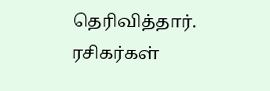தெரிவித்தார். ரசிகர்கள்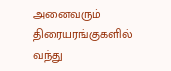அனைவரும் திரையரங்குகளில் வந்து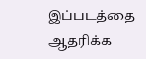இப்படத்தை ஆதரிக்க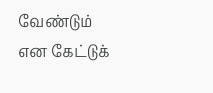வேண்டும் என கேட்டுக்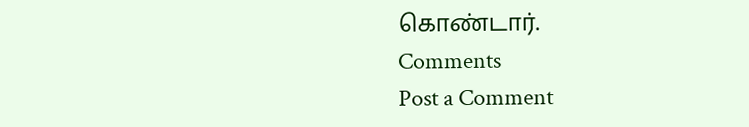கொண்டார்.
Comments
Post a Comment